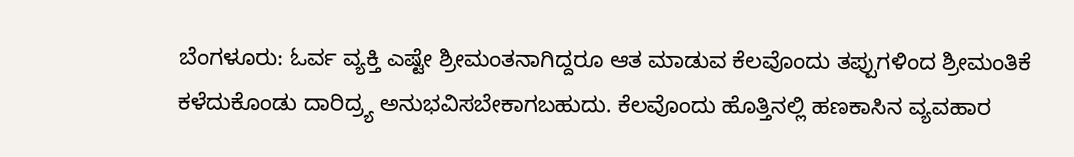ಬೆಂಗಳೂರು: ಓರ್ವ ವ್ಯಕ್ತಿ ಎಷ್ಟೇ ಶ್ರೀಮಂತನಾಗಿದ್ದರೂ ಆತ ಮಾಡುವ ಕೆಲವೊಂದು ತಪ್ಪುಗಳಿಂದ ಶ್ರೀಮಂತಿಕೆ ಕಳೆದುಕೊಂಡು ದಾರಿದ್ರ್ಯ ಅನುಭವಿಸಬೇಕಾಗಬಹುದು. ಕೆಲವೊಂದು ಹೊತ್ತಿನಲ್ಲಿ ಹಣಕಾಸಿನ ವ್ಯವಹಾರ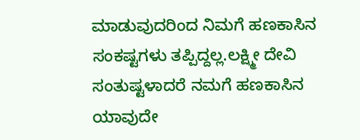ಮಾಡುವುದರಿಂದ ನಿಮಗೆ ಹಣಕಾಸಿನ ಸಂಕಷ್ಟಗಳು ತಪ್ಪಿದ್ದಲ್ಲ.ಲಕ್ಷ್ಮೀ ದೇವಿ ಸಂತುಷ್ಟಳಾದರೆ ನಮಗೆ ಹಣಕಾಸಿನ ಯಾವುದೇ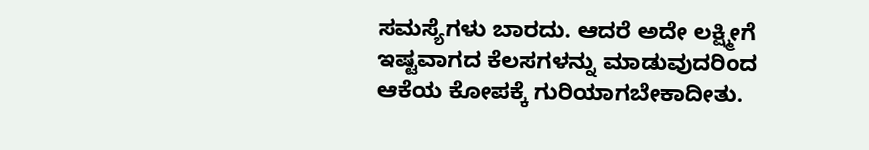ಸಮಸ್ಯೆಗಳು ಬಾರದು. ಆದರೆ ಅದೇ ಲಕ್ಷ್ಮೀಗೆ ಇಷ್ಟವಾಗದ ಕೆಲಸಗಳನ್ನು ಮಾಡುವುದರಿಂದ ಆಕೆಯ ಕೋಪಕ್ಕೆ ಗುರಿಯಾಗಬೇಕಾದೀತು.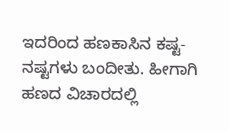ಇದರಿಂದ ಹಣಕಾಸಿನ ಕಷ್ಟ-ನಷ್ಟಗಳು ಬಂದೀತು. ಹೀಗಾಗಿ ಹಣದ ವಿಚಾರದಲ್ಲಿ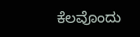ಕೆಲವೊಂದು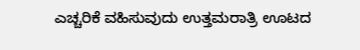ಎಚ್ಚರಿಕೆ ವಹಿಸುವುದು ಉತ್ತಮರಾತ್ರಿ ಊಟದ